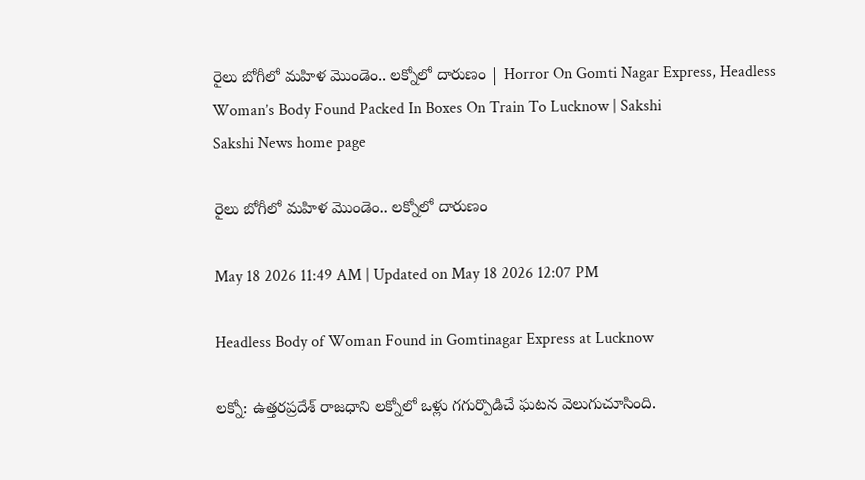రైలు బోగీలో మహిళ మొండెం.. లక్నోలో దారుణం | Horror On Gomti Nagar Express, Headless Woman’s Body Found Packed In Boxes On Train To Lucknow | Sakshi
Sakshi News home page

రైలు బోగీలో మహిళ మొండెం.. లక్నోలో దారుణం

May 18 2026 11:49 AM | Updated on May 18 2026 12:07 PM

Headless Body of Woman Found in Gomtinagar Express at Lucknow

లక్నో: ఉత్తరప్రదేశ్‌ రాజధాని లక్నోలో ఒళ్లు గగుర్పొడిచే ఘటన వెలుగుచూసింది.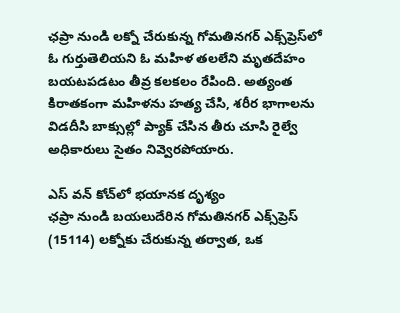ఛప్రా నుండి లక్నో చేరుకున్న గోమతినగర్ ఎక్స్‌ప్రెస్‌లో ఓ గుర్తుతెలియని ఓ మహిళ తలలేని మృతదేహం బయటపడటం తీవ్ర కలకలం రేపింది. అత్యంత కిరాతకంగా మహిళను హత్య చేసి, శరీర భాగాలను విడదీసి బాక్సుల్లో ప్యాక్ చేసిన తీరు చూసి రైల్వే అధికారులు సైతం నివ్వెరపోయారు.

ఎస్‌ వన్‌ కోచ్‌లో భయానక దృశ్యం
ఛప్రా నుండి బయలుదేరిన గోమతినగర్ ఎక్స్‌ప్రెస్ (15114) లక్నోకు చేరుకున్న తర్వాత, ఒక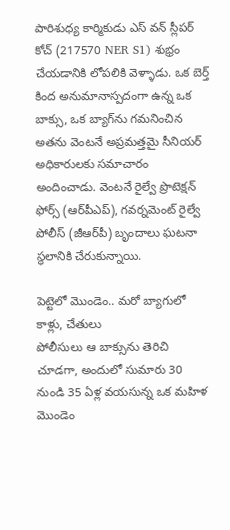పారిశుధ్య కార్మికుడు ఎస్ వన్‌ స్లీపర్ కోచ్ (217570 NER S1) శుభ్రం చేయడానికి లోపలికి వెళ్ళాడు. ఒక బెర్త్ కింద అనుమానాస్పదంగా ఉన్న ఒక బాక్సు, ఒక బ్యాగ్‌ను గమనించిన అతను వెంటనే అప్రమత్తమై సీనియర్ అధికారులకు సమాచారం అందించాడు. వెంటనే రైల్వే ప్రొటెక్షన్ ఫోర్స్ (ఆర్‌పీఎప్‌), గవర్నమెంట్ రైల్వే పోలీస్ (జీఆర్‌పీ) బృందాలు ఘటనా స్థలానికి చేరుకున్నాయి.

పెట్టెలో మొండెం.. మరో బ్యాగులో కాళ్లు, చేతులు
పోలీసులు ఆ బాక్సును తెరిచి చూడగా, అందులో సుమారు 30 నుండి 35 ఏళ్ల వయసున్న ఒక మహిళ మొండెం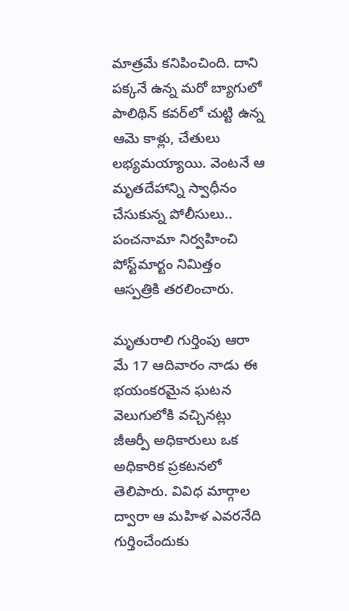మాత్రమే కనిపించింది. దాని పక్కనే ఉన్న మరో బ్యాగులో పాలిథిన్ కవర్‌లో చుట్టి ఉన్న ఆమె కాళ్లు, చేతులు లభ్యమయ్యాయి. వెంటనే ఆ మృతదేహాన్ని స్వాధీనం చేసుకున్న పోలీసులు.. పంచనామా నిర్వహించి పోస్ట్‌మార్టం నిమిత్తం ఆస్పత్రికి తరలించారు.

మృతురాలి గుర్తింపు ఆరా
మే 17 ఆదివారం నాడు ఈ భయంకరమైన ఘటన వెలుగులోకి వచ్చినట్లు జీఆర్పీ అధికారులు ఒక అధికారిక ప్రకటనలో తెలిపారు. వివిధ మార్గాల ద్వారా ఆ మహిళ ఎవరనేది గుర్తించేందుకు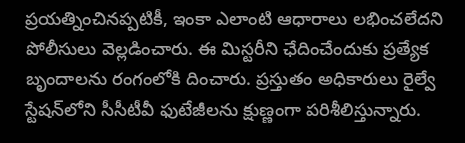ప్రయత్నించినప్పటికీ, ఇంకా ఎలాంటి ఆధారాలు లభించలేదని పోలీసులు వెల్లడించారు. ఈ మిస్టరీని ఛేదించేందుకు ప్రత్యేక బృందాలను రంగంలోకి దించారు. ప్రస్తుతం అధికారులు రైల్వే స్టేషన్‌లోని సీసీటీవీ ఫుటేజీలను క్షుణ్ణంగా పరిశీలిస్తున్నారు.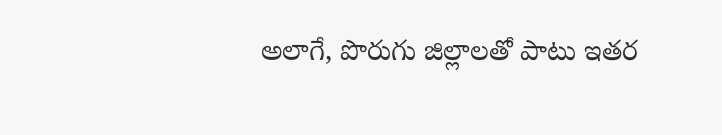అలాగే, పొరుగు జిల్లాలతో పాటు ఇతర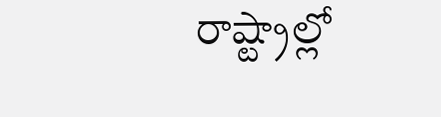రాష్ట్రాల్లో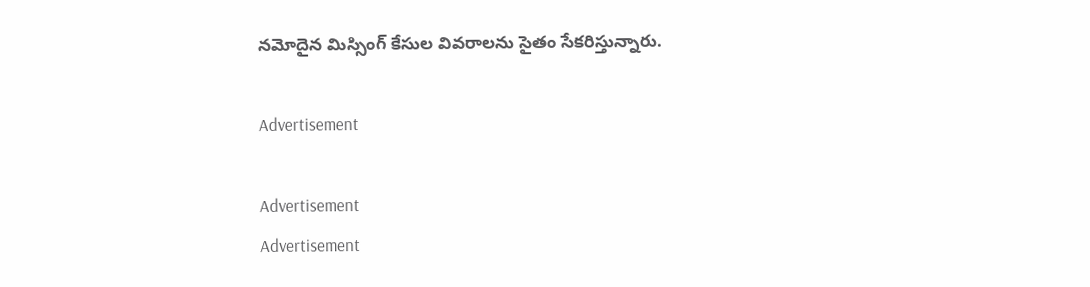నమోదైన మిస్సింగ్ కేసుల వివరాలను సైతం సేకరిస్తున్నారు.

Advertisement

Advertisement
Advertisement